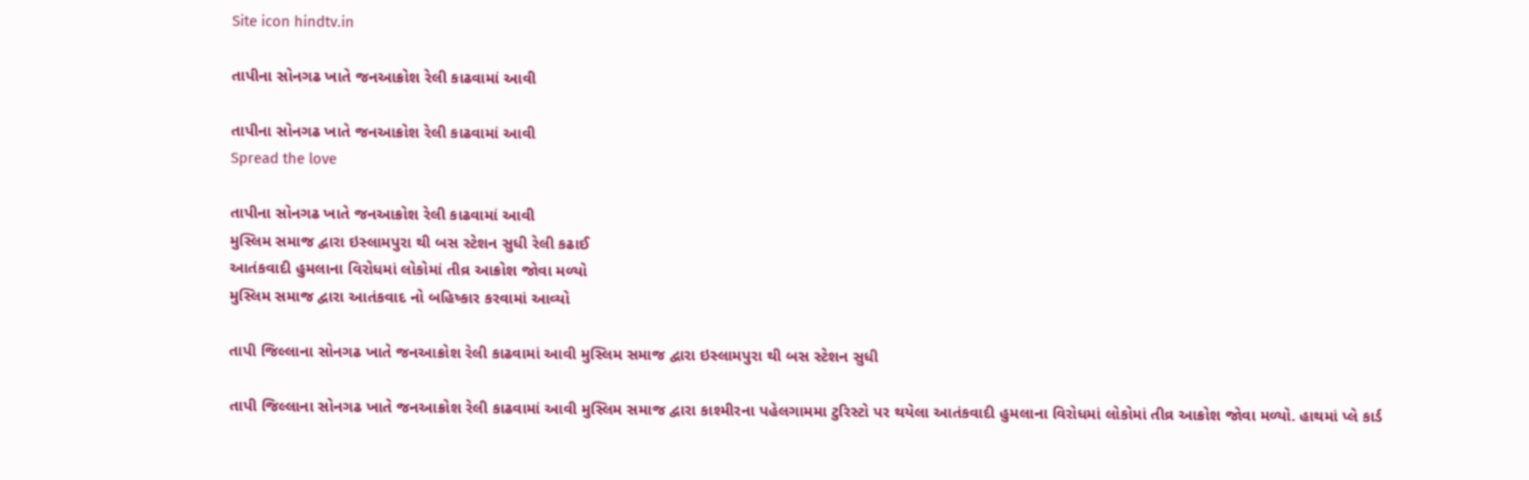Site icon hindtv.in

તાપીના સોનગઢ ખાતે જનઆક્રોશ રેલી કાઢવામાં આવી

તાપીના સોનગઢ ખાતે જનઆક્રોશ રેલી કાઢવામાં આવી
Spread the love

તાપીના સોનગઢ ખાતે જનઆક્રોશ રેલી કાઢવામાં આવી
મુસ્લિમ સમાજ દ્વારા ઇસ્લામપુરા થી બસ સ્ટેશન સુધી રેલી કઢાઈ
આતંકવાદી હુમલાના વિરોધમાં લોકોમાં તીવ્ર આક્રોશ જોવા મળ્યો
મુસ્લિમ સમાજ દ્વારા આતંકવાદ નો બહિષ્કાર કરવામાં આવ્યો

તાપી જિલ્લાના સોનગઢ ખાતે જનઆક્રોશ રેલી કાઢવામાં આવી મુસ્લિમ સમાજ દ્વારા ઇસ્લામપુરા થી બસ સ્ટેશન સુધી

તાપી જિલ્લાના સોનગઢ ખાતે જનઆક્રોશ રેલી કાઢવામાં આવી મુસ્લિમ સમાજ દ્વારા કાશ્મીરના પહેલગામમા ટુરિસ્ટો પર થયેલા આતંકવાદી હુમલાના વિરોધમાં લોકોમાં તીવ્ર આક્રોશ જોવા મળ્યો. હાથમાં પ્લે કાર્ડ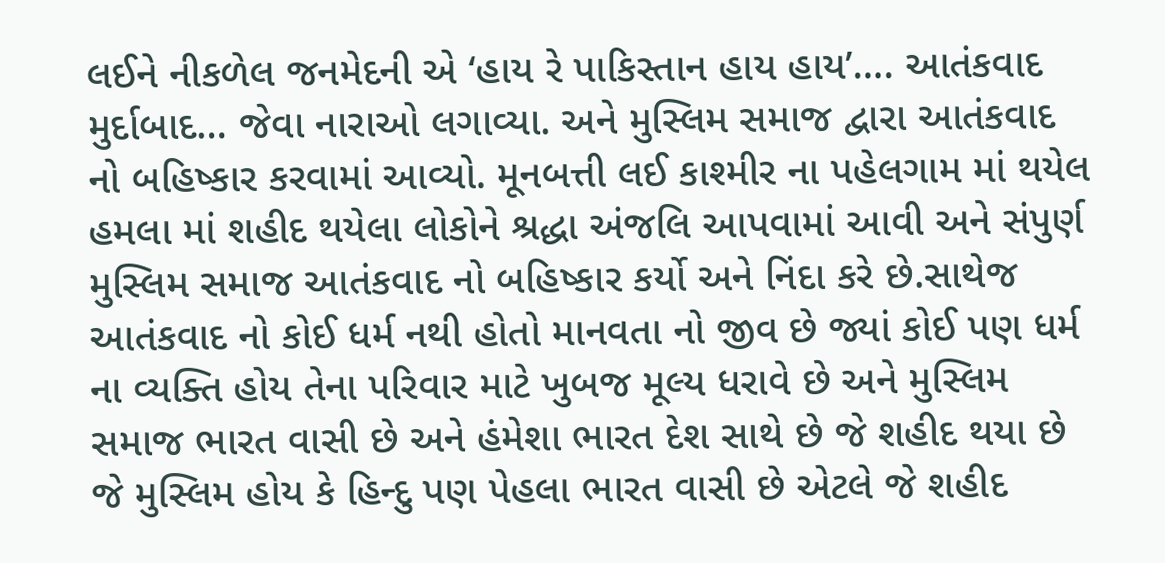લઈને નીકળેલ જનમેદની એ ‘હાય રે પાકિસ્તાન હાય હાય’…. આતંકવાદ મુર્દાબાદ… જેવા નારાઓ લગાવ્યા. અને મુસ્લિમ સમાજ દ્વારા આતંકવાદ નો બહિષ્કાર કરવામાં આવ્યો. મૂનબત્તી લઈ કાશ્મીર ના પહેલગામ માં થયેલ હમલા માં શહીદ થયેલા લોકોને શ્રદ્ધા અંજલિ આપવામાં આવી અને સંપુર્ણ મુસ્લિમ સમાજ આતંકવાદ નો બહિષ્કાર કર્યો અને નિંદા કરે છે.સાથેજ આતંકવાદ નો કોઈ ધર્મ નથી હોતો માનવતા નો જીવ છે જ્યાં કોઈ પણ ધર્મ ના વ્યક્તિ હોય તેના પરિવાર માટે ખુબજ મૂલ્ય ધરાવે છે અને મુસ્લિમ સમાજ ભારત વાસી છે અને હંમેશા ભારત દેશ સાથે છે જે શહીદ થયા છે જે મુસ્લિમ હોય કે હિન્દુ પણ પેહલા ભારત વાસી છે એટલે જે શહીદ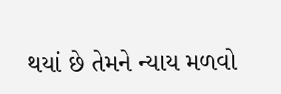થયાં છે તેમને ન્યાય મળવો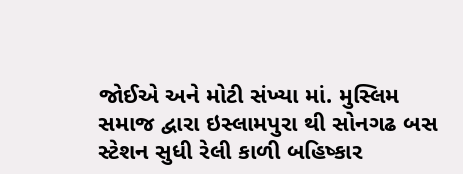જોઈએ અને મોટી સંખ્યા માં. મુસ્લિમ સમાજ દ્વારા ઇસ્લામપુરા થી સોનગઢ બસ સ્ટેશન સુધી રેલી કાળી બહિષ્કાર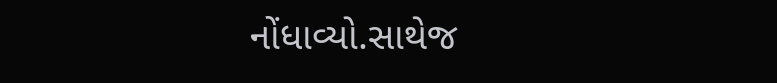નોંધાવ્યો.સાથેજ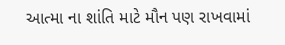આત્મા ના શાંતિ માટે મૌન પણ રાખવામાં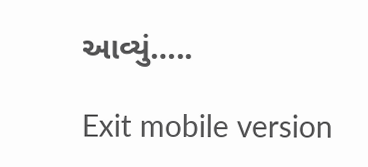આવ્યું…..

Exit mobile version